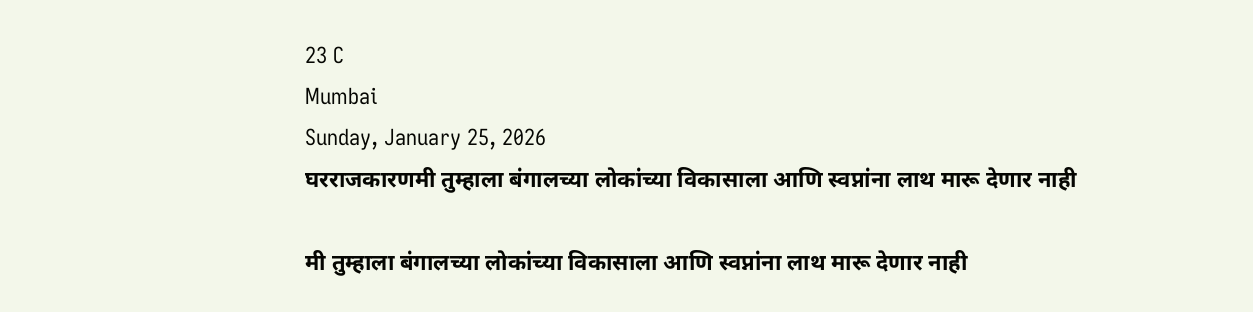23 C
Mumbai
Sunday, January 25, 2026
घरराजकारणमी तुम्हाला बंगालच्या लोकांच्या विकासाला आणि स्वप्नांना लाथ मारू देणार नाही

मी तुम्हाला बंगालच्या लोकांच्या विकासाला आणि स्वप्नांना लाथ मारू देणार नाही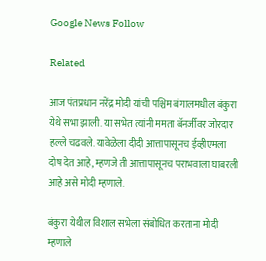Google News Follow

Related

आज पंतप्रधान नरेंद्र मोदी यांची पश्चिम बंगालमधील बंकुरा येथे सभा झाली. या सभेत त्यांनी ममता बॅनर्जीवर जोरदार हल्ले चढवले. यावेळेला दीदी आत्तापासूनच ईव्हीएमला दोष देत आहे, म्हणजे ती आत्तापासूनच पराभवाला घाबरली आहे असे मोदी म्हणाले.

बंकुरा येथील विशाल सभेला संबोधित करताना मोदी म्हणाले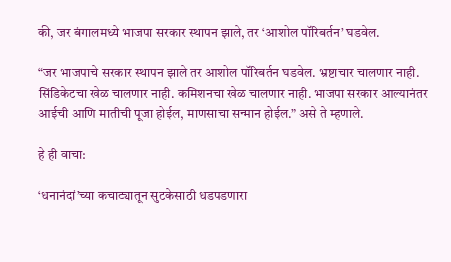की, जर बंगालमध्ये भाजपा सरकार स्थापन झाले, तर ‘आशोल पॉरिबर्तन’ घडवेल.

“जर भाजपाचे सरकार स्थापन झाले तर आशोल पॉरिबर्तन घडवेल. भ्रष्टाचार चालणार नाही. सिंडिकेटचा खेळ चालणार नाही. कमिशनचा खेळ चालणार नाही. भाजपा सरकार आल्यानंतर आईची आणि मातीची पूजा होईल, माणसाचा सन्मान होईल.” असे ते म्हणाले.

हे ही वाचा:

‘धनानंदां’च्या कचाट्यातून सुटकेसाठी धडपडणारा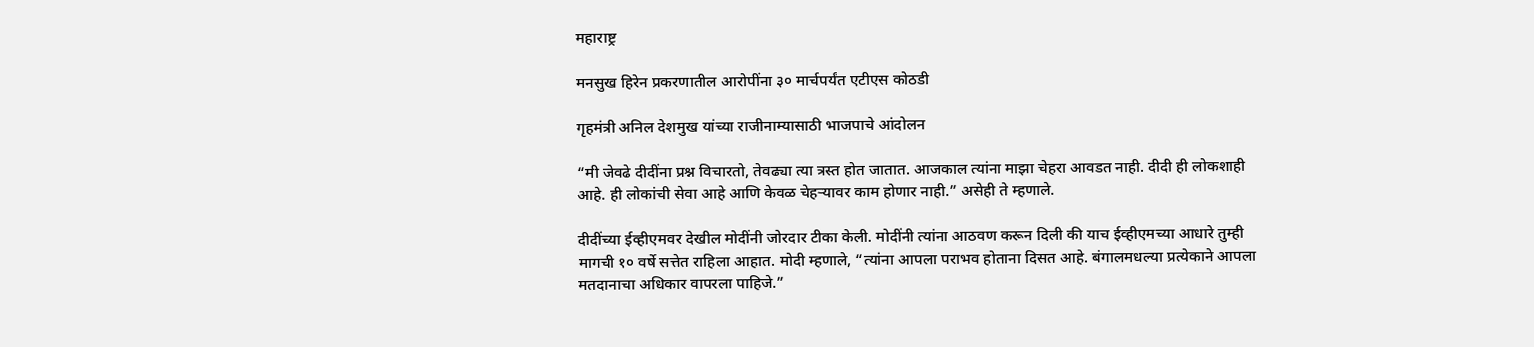महाराष्ट्र

मनसुख हिरेन प्रकरणातील आरोपींना ३० मार्चपर्यंत एटीएस कोठडी

गृहमंत्री अनिल देशमुख यांच्या राजीनाम्यासाठी भाजपाचे आंदोलन

“मी जेवढे दीदींना प्रश्न विचारतो, तेवढ्या त्या त्रस्त होत जातात. आजकाल त्यांना माझा चेहरा आवडत नाही. दीदी ही लोकशाही आहे. ही लोकांची सेवा आहे आणि केवळ चेहऱ्यावर काम होणार नाही.” असेही ते म्हणाले.

दीदींच्या ईव्हीएमवर देखील मोदींनी जोरदार टीका केली. मोदींनी त्यांना आठवण करून दिली की याच ईव्हीएमच्या आधारे तुम्ही मागची १० वर्षे सत्तेत राहिला आहात. मोदी म्हणाले, “त्यांना आपला पराभव होताना दिसत आहे. बंगालमधल्या प्रत्येकाने आपला मतदानाचा अधिकार वापरला पाहिजे.”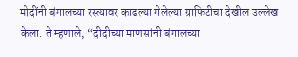मोदींनी बंगालच्या रस्त्यावर काढल्या गेलेल्या ग्राफिटीचा देखील उल्लेख केला. ते म्हणाले, “दीदीच्या माणसांनी बंगालच्या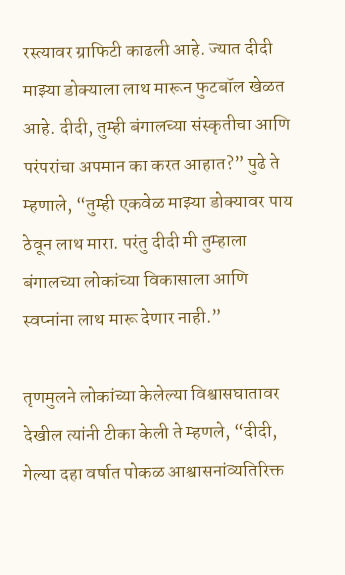रस्त्यावर ग्राफिटी काढली आहे. ज्यात दीदी माझ्या डोक्याला लाथ मारून फुटबॉल खेळत आहे. दीदी, तुम्ही बंगालच्या संस्कृतीचा आणि परंपरांचा अपमान का करत आहात?” पुढे ते म्हणाले, “तुम्ही एकवेळ माझ्या डोक्यावर पाय ठेवून लाथ मारा. परंतु दीदी मी तुम्हाला बंगालच्या लोकांच्या विकासाला आणि स्वप्नांना लाथ मारू देणार नाही.”

तृणमुलने लोकांच्या केलेल्या विश्वासघातावर देखील त्यांनी टीका केली ते म्हणले, “दीदी, गेल्या दहा वर्षात पोकळ आश्वासनांव्यतिरिक्त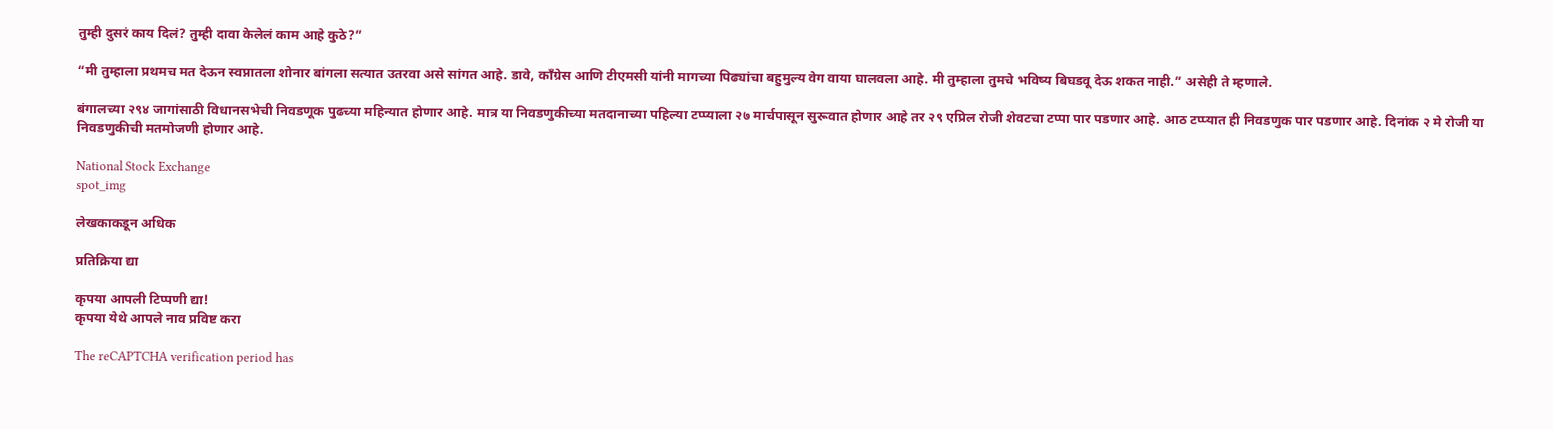तुम्ही दुसरं काय दिलं? तुम्ही दावा केलेलं काम आहे कुठे?”

“मी तुम्हाला प्रथमच मत देऊन स्वप्नातला शोनार बांगला सत्यात उतरवा असे सांगत आहे. डावे, काँग्रेस आणि टीएमसी यांनी मागच्या पिढ्यांचा बहुमुल्य वेग वाया घालवला आहे. मी तुम्हाला तुमचे भविष्य बिघडवू देऊ शकत नाही.” असेही ते म्हणाले.

बंगालच्या २९४ जागांसाठी विधानसभेची निवडणूक पुढच्या महिन्यात होणार आहे. मात्र या निवडणुकीच्या मतदानाच्या पहिल्या टप्प्याला २७ मार्चपासून सुरूवात होणार आहे तर २९ एप्रिल रोजी शेवटचा टप्पा पार पडणार आहे. आठ टप्प्यात ही निवडणुक पार पडणार आहे. दिनांक २ मे रोजी या निवडणुकीची मतमोजणी होणार आहे.

National Stock Exchange
spot_img

लेखकाकडून अधिक

प्रतिक्रिया द्या

कृपया आपली टिप्पणी द्या!
कृपया येथे आपले नाव प्रविष्ट करा

The reCAPTCHA verification period has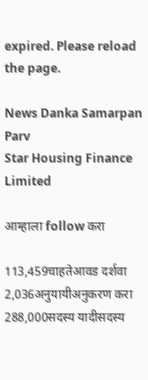expired. Please reload the page.

News Danka Samarpan Parv
Star Housing Finance Limited

आम्हाला follow करा

113,459चाहतेआवड दर्शवा
2,036अनुयायीअनुकरण करा
288,000सदस्य यादीसदस्य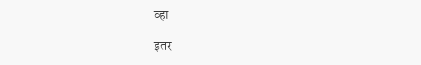व्हा

इतर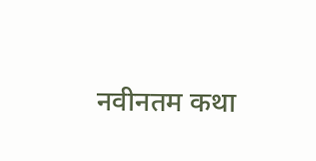नवीनतम कथा